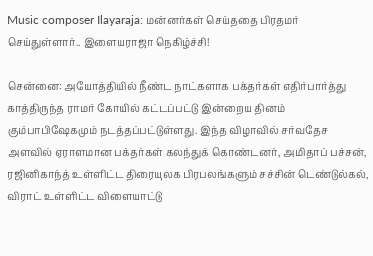Music composer Ilayaraja: மன்னர்கள் செய்ததை பிரதமர் செய்துள்ளார்.. இளையராஜா நெகிழ்ச்சி!

சென்னை: அயோத்தியில் நீண்ட நாட்களாக பக்தர்கள் எதிர்பார்த்து காத்திருந்த ராமர் கோயில் கட்டப்பட்டு இன்றைய தினம் கும்பாபிஷேகமும் நடத்தப்பட்டுள்ளது. இந்த விழாவில் சர்வதேச அளவில் ஏராளமான பக்தர்கள் கலந்துக் கொண்டனர், அமிதாப் பச்சன், ரஜினிகாந்த் உள்ளிட்ட திரையுலக பிரபலங்களும் சச்சின் டெண்டுல்கல், விராட் உள்ளிட்ட விளையாட்டு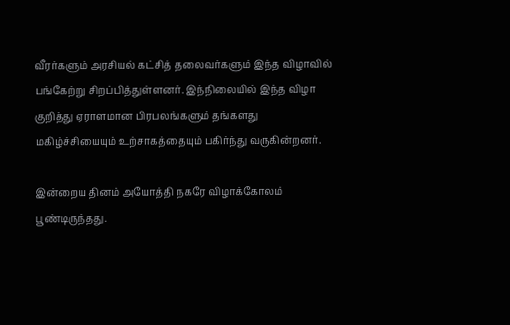வீரர்களும் அரசியல் கட்சித் தலைவர்களும் இந்த விழாவில் பங்கேற்று சிறப்பித்துள்ளனர். இந்நிலையில் இந்த விழா குறித்து ஏராளமான பிரபலங்களும் தங்களது மகிழ்ச்சியையும் உற்சாகத்தையும் பகிர்ந்து வருகின்றனர்.

இன்றைய தினம் அயோத்தி நகரே விழாக்கோலம் பூண்டிருந்தது.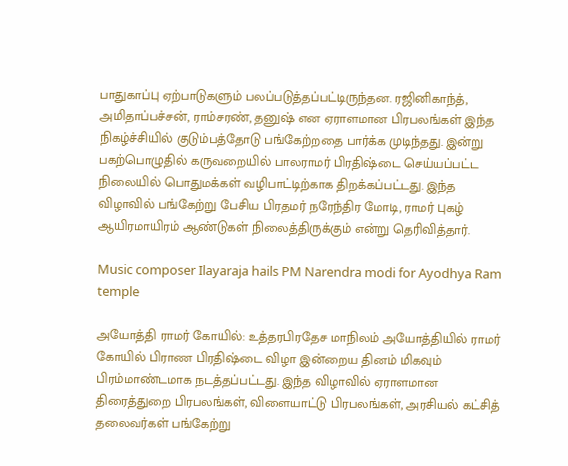பாதுகாப்பு ஏற்பாடுகளும் பலப்படுத்தப்பட்டிருந்தன. ரஜினிகாந்த், அமிதாப்பச்சன், ராம்சரண், தனுஷ் என ஏராளமான பிரபலங்கள் இந்த நிகழ்ச்சியில் குடும்பத்தோடு பங்கேற்றதை பார்க்க முடிந்தது. இன்று பகற்பொழுதில் கருவறையில் பாலராமர் பிரதிஷ்டை செய்யப்பட்ட நிலையில் பொதுமக்கள் வழிபாட்டிற்காக திறக்கப்பட்டது. இந்த விழாவில் பங்கேற்று பேசிய பிரதமர் நரேந்திர மோடி, ராமர் புகழ் ஆயிரமாயிரம் ஆண்டுகள் நிலைத்திருக்கும் என்று தெரிவித்தார்.

Music composer Ilayaraja hails PM Narendra modi for Ayodhya Ram temple

அயோத்தி ராமர் கோயில்: உத்தரபிரதேச மாநிலம் அயோத்தியில் ராமர் கோயில் பிராண பிரதிஷ்டை விழா இன்றைய தினம் மிகவும் பிரம்மாண்டமாக நடத்தப்பட்டது. இந்த விழாவில் ஏராளமான திரைத்துறை பிரபலங்கள், விளையாட்டு பிரபலங்கள், அரசியல் கட்சித் தலைவர்கள் பங்கேற்று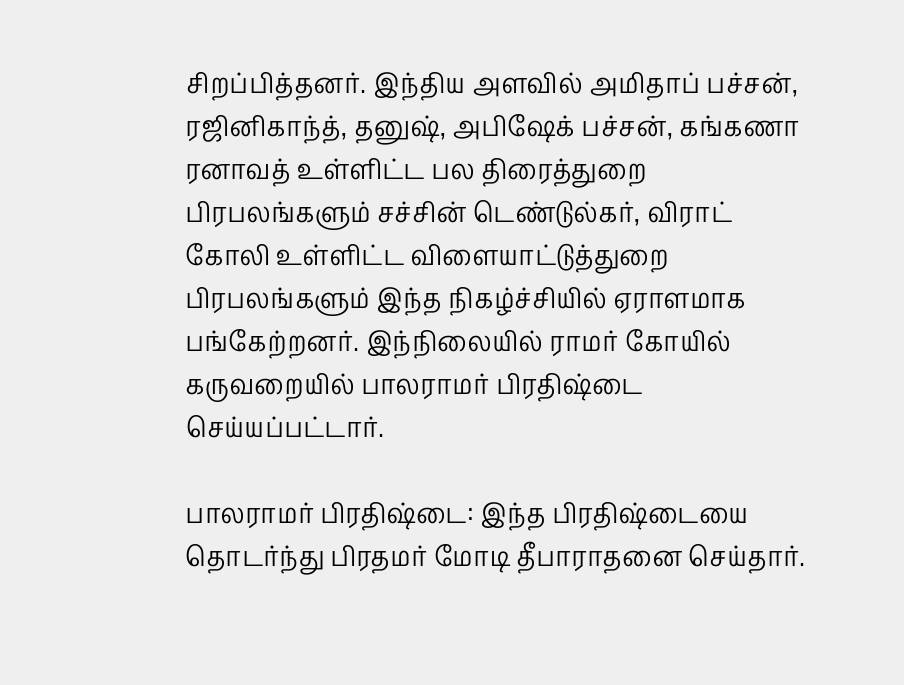சிறப்பித்தனர். இந்திய அளவில் அமிதாப் பச்சன், ரஜினிகாந்த், தனுஷ், அபிஷேக் பச்சன், கங்கணா ரனாவத் உள்ளிட்ட பல திரைத்துறை பிரபலங்களும் சச்சின் டெண்டுல்கர், விராட் கோலி உள்ளிட்ட விளையாட்டுத்துறை பிரபலங்களும் இந்த நிகழ்ச்சியில் ஏராளமாக பங்கேற்றனர். இந்நிலையில் ராமர் கோயில் கருவறையில் பாலராமர் பிரதிஷ்டை செய்யப்பட்டார்.

பாலராமர் பிரதிஷ்டை: இந்த பிரதிஷ்டையை தொடர்ந்து பிரதமர் மோடி தீபாராதனை செய்தார்.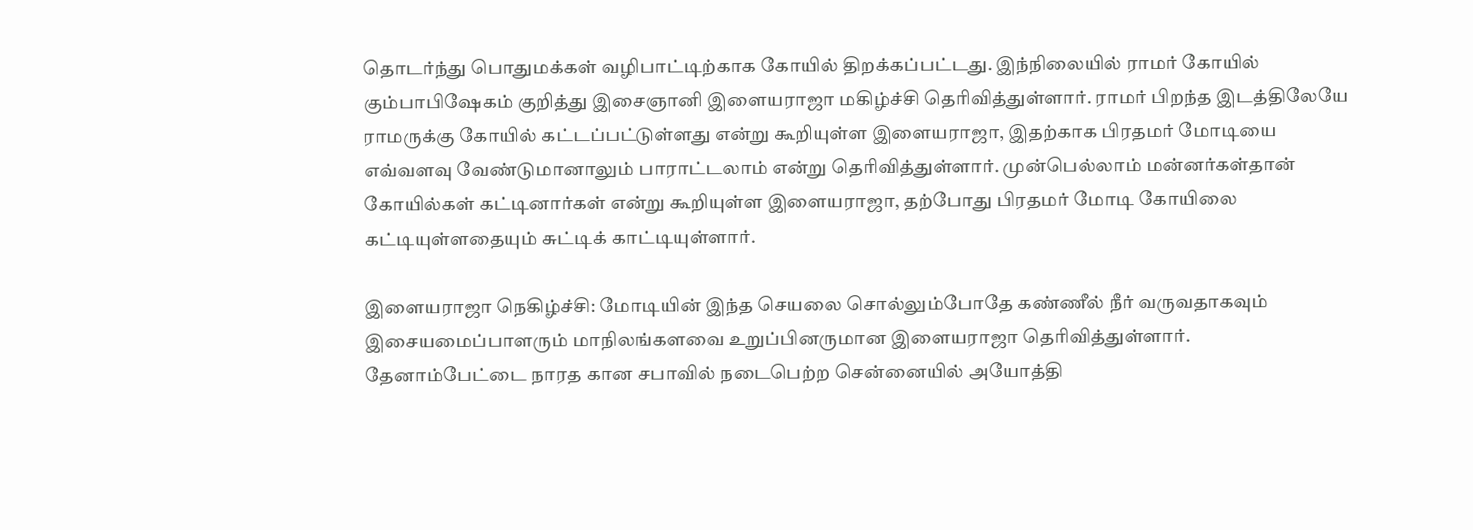தொடர்ந்து பொதுமக்கள் வழிபாட்டிற்காக கோயில் திறக்கப்பட்டது. இந்நிலையில் ராமர் கோயில் கும்பாபிஷேகம் குறித்து இசைஞானி இளையராஜா மகிழ்ச்சி தெரிவித்துள்ளார். ராமர் பிறந்த இடத்திலேயே ராமருக்கு கோயில் கட்டப்பட்டுள்ளது என்று கூறியுள்ள இளையராஜா, இதற்காக பிரதமர் மோடியை எவ்வளவு வேண்டுமானாலும் பாராட்டலாம் என்று தெரிவித்துள்ளார். முன்பெல்லாம் மன்னர்கள்தான் கோயில்கள் கட்டினார்கள் என்று கூறியுள்ள இளையராஜா, தற்போது பிரதமர் மோடி கோயிலை கட்டியுள்ளதையும் சுட்டிக் காட்டியுள்ளார்.

இளையராஜா நெகிழ்ச்சி: மோடியின் இந்த செயலை சொல்லும்போதே கண்ணீல் நீர் வருவதாகவும் இசையமைப்பாளரும் மாநிலங்களவை உறுப்பினருமான இளையராஜா தெரிவித்துள்ளார். தேனாம்பேட்டை நாரத கான சபாவில் நடைபெற்ற சென்னையில் அயோத்தி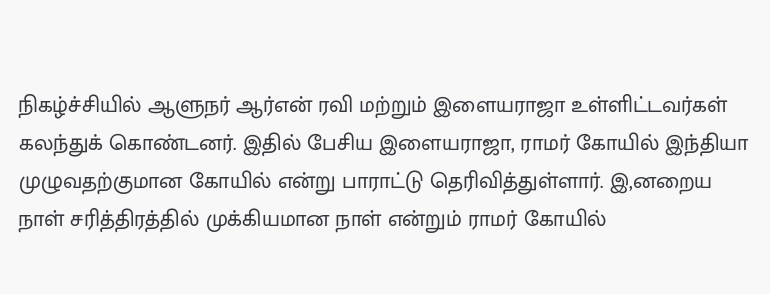நிகழ்ச்சியில் ஆளுநர் ஆர்என் ரவி மற்றும் இளையராஜா உள்ளிட்டவர்கள் கலந்துக் கொண்டனர். இதில் பேசிய இளையராஜா, ராமர் கோயில் இந்தியா முழுவதற்குமான கோயில் என்று பாராட்டு தெரிவித்துள்ளார். இ,னறைய நாள் சரித்திரத்தில் முக்கியமான நாள் என்றும் ராமர் கோயில்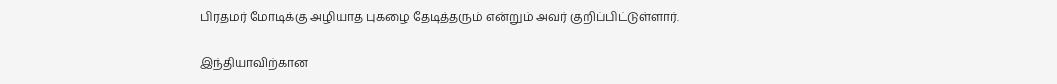பிரதமர் மோடிக்கு அழியாத புகழை தேடித்தரும் என்றும் அவர் குறிப்பிட்டுள்ளார்.

இந்தியாவிற்கான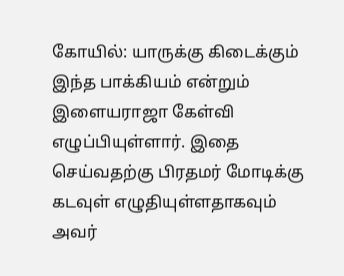கோயில்: யாருக்கு கிடைக்கும் இந்த பாக்கியம் என்றும் இளையராஜா கேள்வி எழுப்பியுள்ளார். இதை செய்வதற்கு பிரதமர் மோடிக்கு கடவுள் எழுதியுள்ளதாகவும் அவர்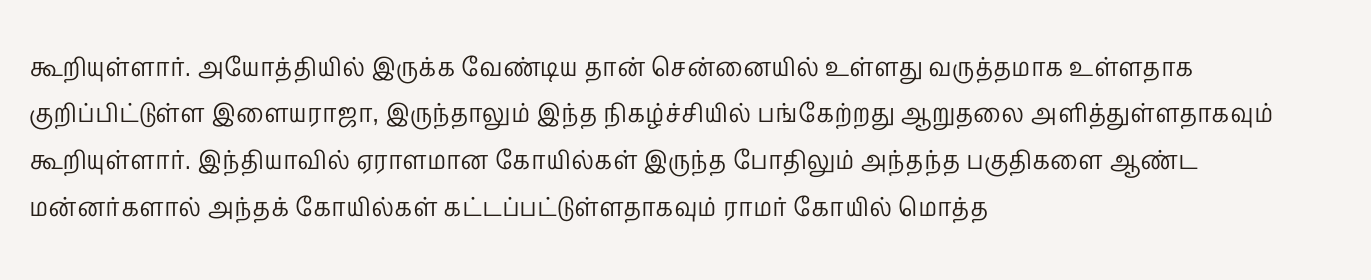கூறியுள்ளார். அயோத்தியில் இருக்க வேண்டிய தான் சென்னையில் உள்ளது வருத்தமாக உள்ளதாக குறிப்பிட்டுள்ள இளையராஜா, இருந்தாலும் இந்த நிகழ்ச்சியில் பங்கேற்றது ஆறுதலை அளித்துள்ளதாகவும் கூறியுள்ளார். இந்தியாவில் ஏராளமான கோயில்கள் இருந்த போதிலும் அந்தந்த பகுதிகளை ஆண்ட மன்னர்களால் அந்தக் கோயில்கள் கட்டப்பட்டுள்ளதாகவும் ராமர் கோயில் மொத்த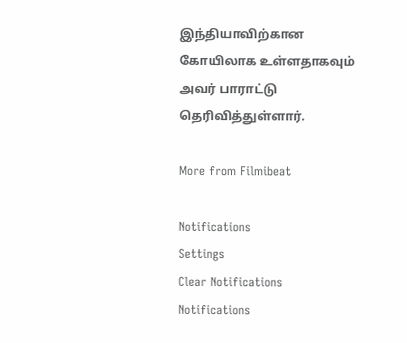இந்தியாவிற்கான கோயிலாக உள்ளதாகவும் அவர் பாராட்டு தெரிவித்துள்ளார்.

More from Filmibeat

Notifications
Settings
Clear Notifications
Notifications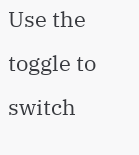Use the toggle to switch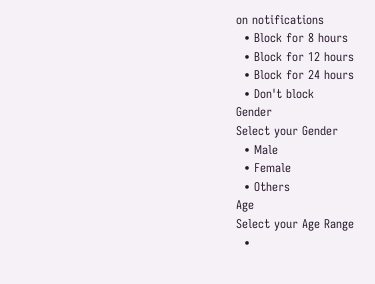on notifications
  • Block for 8 hours
  • Block for 12 hours
  • Block for 24 hours
  • Don't block
Gender
Select your Gender
  • Male
  • Female
  • Others
Age
Select your Age Range
  •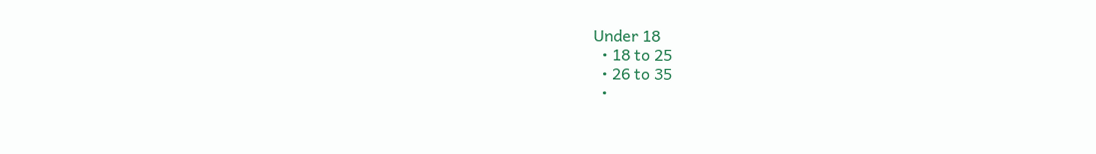Under 18
  • 18 to 25
  • 26 to 35
  •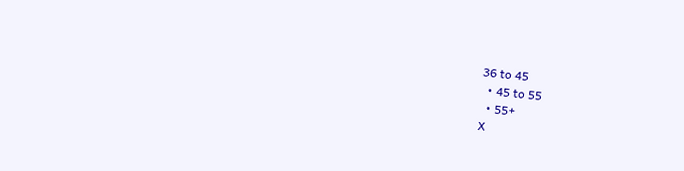36 to 45
  • 45 to 55
  • 55+
X